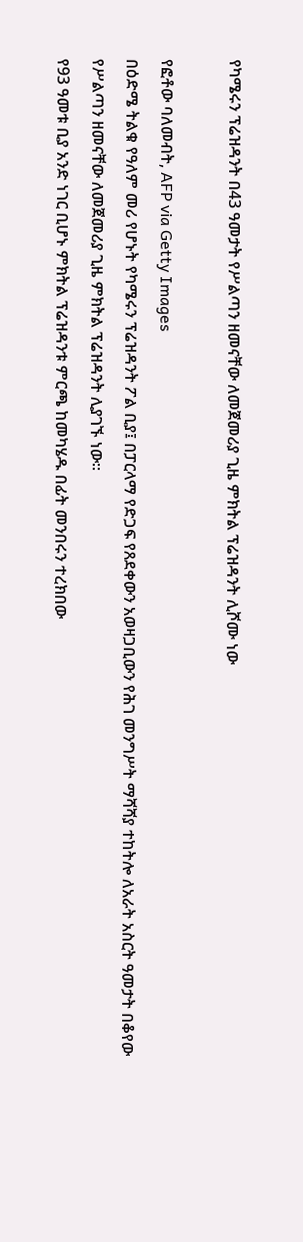የካሜሩን ፕሬዝዳንት በ43 ዓመታት የሥልጣን ዘመናቸው ለመጀመሪያ ጊዜ ምክትል ፕሬዝዳንት ሊሾሙ ነው

የፎቶው ባለመብት, AFP via Getty Images
በዕድሜ ትልቁ የዓለም መሪ የሆኑት የካሜሩን ፕሬዝዳንት ፖል ቢያ፤ በፓርላማ የድጋፍ የጸደቀውን አወዛጋቢውን የሕገ መንግሥት ማሻሻያ ተከትሎ ለአራት አስርት ዓመታት በቆየው የሥልጣን ዘመናቸው ለመጀመሪያ ጊዜ ምክትል ፕሬዝዳንት ሊያገኙ ነው።
የ93 ዓመቱ ቢያ አንድ ነገር ቢሆኑ ምክትል ፕሬዝዳንቱ ምርጫ ከመካሄዱ በፊት መንበሩን ተረክበው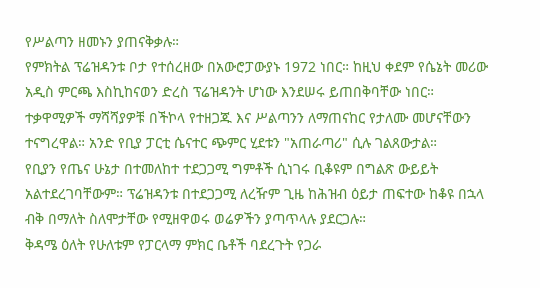የሥልጣን ዘመኑን ያጠናቅቃሉ።
የምክትል ፕሬዝዳንቱ ቦታ የተሰረዘው በአውሮፓውያኑ 1972 ነበር። ከዚህ ቀደም የሴኔት መሪው አዲስ ምርጫ እስኪከናወን ድረስ ፕሬዝዳንት ሆነው እንደሠሩ ይጠበቅባቸው ነበር።
ተቃዋሚዎች ማሻሻያዎቹ በችኮላ የተዘጋጁ እና ሥልጣንን ለማጠናከር የታለሙ መሆናቸውን ተናግረዋል። አንድ የቢያ ፓርቲ ሴናተር ጭምር ሂደቱን "አጠራጣሪ" ሲሉ ገልጸውታል።
የቢያን የጤና ሁኔታ በተመለከተ ተደጋጋሚ ግምቶች ሲነገሩ ቢቆዩም በግልጽ ውይይት አልተደረገባቸውም። ፕሬዝዳንቱ በተደጋጋሚ ለረዥም ጊዜ ከሕዝብ ዕይታ ጠፍተው ከቆዩ በኋላ ብቅ በማለት ስለሞታቸው የሚዘዋወሩ ወሬዎችን ያጣጥላሉ ያደርጋሉ።
ቅዳሜ ዕለት የሁለቱም የፓርላማ ምክር ቤቶች ባደረጉት የጋራ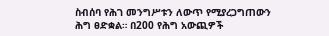ስብሰባ የሕገ መንግሥቱን ለውጥ የሚያረጋግጠውን ሕግ ፀድቋል። በ200 የሕግ አውጪዎች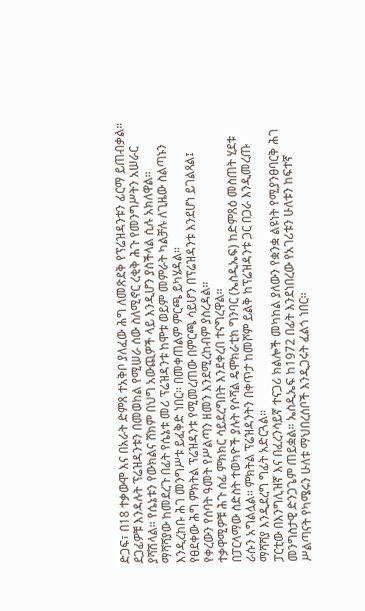ድጋፍ፣ በ18 ተቃውሞ እና በአራት ድምጸ ተአቅቦ ያለፈው ሕግ ለመጽደቅ የፕሬዝዳንቱን ፊርማ ይጠብቃል።
ደጋፊዎቹ እንዳሉት ፕሬዝዳንቱን በመወከል የሚሠራ ሰው ስለሚኖር ረቂቅ ሕጉ የመንግሥትን አሠራር ያሻሽላል። የሴኔቱን የውክልና ሸክም በህግ አውጪዎች ላይ እንዲሆን ያስችላል ሲሉ አክለዋል።
ማሻሻያው ከመደረጉ በፊት የሴኔቱ መሪ ፕሬዝዳንቱ ከሞቱ ወይም መምራት ካልቻሉ ለጊዜው ስልጣኑን እንዲረከቡ ሕገ መንግሥቱ ይፈቅድ ነበር። በመቀጠልም ምርጫ ይካሄዳል።
የፀደቀው ሕግ ምክትል ፕሬዝዳንቱ የሚመረጠው በምርጫ ሳይሆን በፕሬዝዳንቱ እንደሆነ ይገልጻል፤ የቀረውን የሰባት ዓመት የሥልጣን ዘመን እንደሚረከብም ያስረዳል።
ተቃዋሚዎቹ ሕጉ ሰፊ ምክክር ሳይደረግበት እንደቀረበ ተናግረዋል።
በፓርላማው ስድስት ተወካዮች ያሉት የሶሻል ዴሞክራቲክ ግንባር (ኤስዲኤፍ) ከድምጸዕ መስጠት ሂደቱ ራሱን አግልሏል። ምክትል ፕሬዝዳንትን በቀጥታ ከመሾም ይልቅ ከፕሬዝዳንቱ ጋር በጋራ እንዲመረጡ ማሻሻያ እንዲደረግ ግፊት አድርጓል።
ፓርቲው በእንግሊዝኛ እና በፈረንሳይኛ ተናጋሪ ክልሎች መካከል ያለውን የቋንቋ ልዩነት የሚያንፀባርቅ ሕገ መንግስታዊ ድንጋጌም ጠይቋል። ኤስዲኤፍ ከ1972 በፊት እንደነበረው የአገሪቱን ሁለቱን ከፍተኛ ሥልጣናት የካሜሩን ሁለቱ ማህበረሰቦች እንዲጋሩት ፈልጎ ነበር።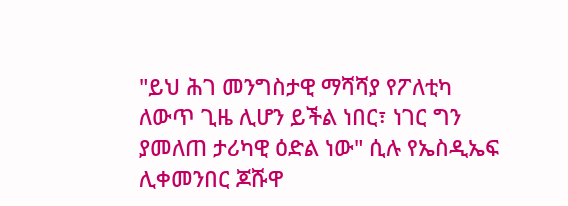"ይህ ሕገ መንግስታዊ ማሻሻያ የፖለቲካ ለውጥ ጊዜ ሊሆን ይችል ነበር፣ ነገር ግን ያመለጠ ታሪካዊ ዕድል ነው" ሲሉ የኤስዲኤፍ ሊቀመንበር ጆሹዋ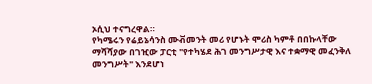ኦሲህ ተናግረዋል።
የካሜሩን የሬይኔሳንስ ሙቭመንት መሪ የሆኑት ሞሪስ ካምቶ በበኩላቸው ማሻሻያው በገዢው ፓርቲ "የተካሄደ ሕገ መንግሥታዊ እና ተቋማዊ መፈንቅለ መንግሥት" እንደሆነ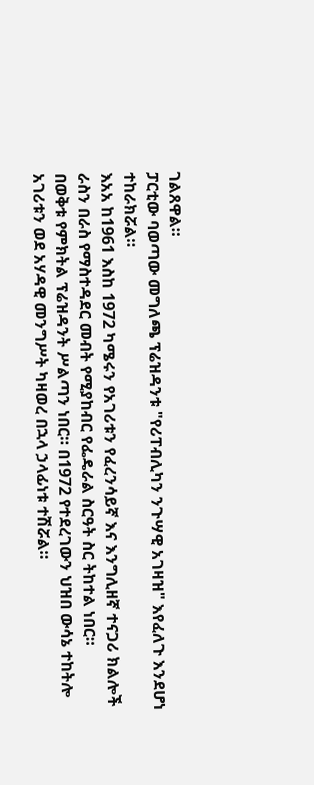ገልጸዋል።
ፓርቲው ባወጣው መግለጫ ፕሬዝዳንቱ "የሪፐብሊካን ንጉሣዊ አገዛዝ" እየፈለጉ እንደሆነ ተከራክሯል።
እአአ ከ1961 እስከ 1972 ካሜሩን የአገሪቱን የፈረንሳይኛ እና እንግሊዘኛ ተናጋሪ ክልሎች ራስን በራስ የማስተዳደር መብት የሚያከብር የፌዴራል ስርዓት ስር ትከተል ነበር።
በወቅቱ የምክትል ፕሬዝዳንት ሥልጣን ነበር። በ1972 የተደረገውን ህዝበ ውሳኔ ተከትሎ አገሪቱን ወደ አሃዳዊ መንግሥት ካዛወረ በኋላ ኃላፊነቱ ተሽሯል።